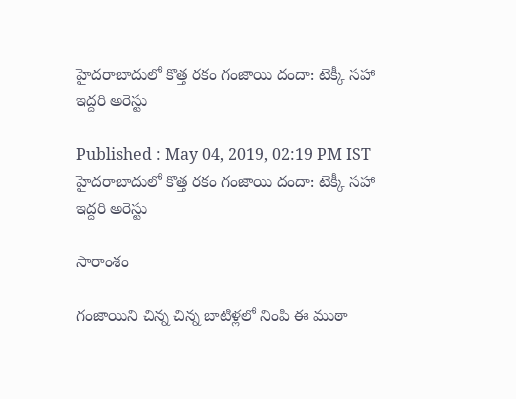హైదరాబాదులో కొత్త రకం గంజాయి దందా: టెక్కీ సహా ఇద్దరి అరెస్టు

Published : May 04, 2019, 02:19 PM IST
హైదరాబాదులో కొత్త రకం గంజాయి దందా: టెక్కీ సహా ఇద్దరి అరెస్టు

సారాంశం

గంజాయిని చిన్న చిన్న బాటిళ్లలో నింపి ఈ ముఠా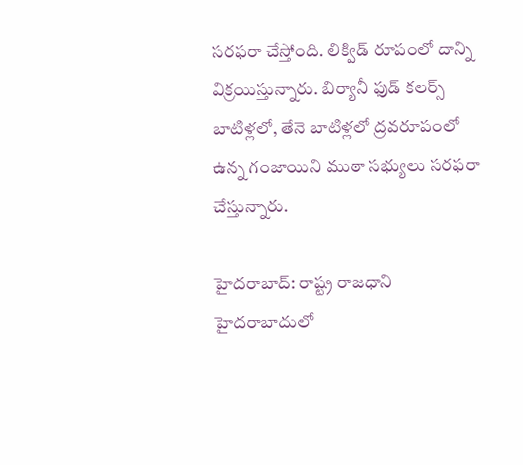సరఫరా చేస్తోంది. లిక్విడ్ రూపంలో దాన్ని విక్రయిస్తున్నారు. బిర్యానీ ఫుడ్ కలర్స్ బాటిళ్లలో, తేనె బాటిళ్లలో ద్రవరూపంలో ఉన్న గంజాయిని ముఠా సభ్యులు సరఫరా చేస్తున్నారు.

హైదరాబాద్: రాష్ట్ర రాజధాని హైదరాబాదులో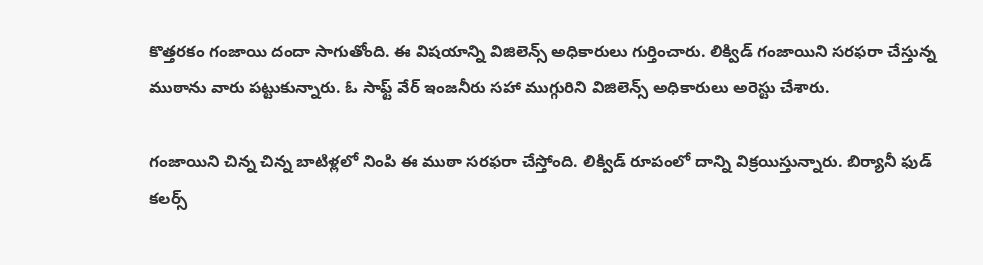కొత్తరకం గంజాయి దందా సాగుతోంది. ఈ విషయాన్ని విజిలెన్స్ అధికారులు గుర్తించారు. లిక్విడ్ గంజాయిని సరఫరా చేస్తున్న ముఠాను వారు పట్టుకున్నారు. ఓ సాఫ్ట్ వేర్ ఇంజనీరు సహా ముగ్గురిని విజిలెన్స్ అధికారులు అరెస్టు చేశారు.

గంజాయిని చిన్న చిన్న బాటిళ్లలో నింపి ఈ ముఠా సరఫరా చేస్తోంది. లిక్విడ్ రూపంలో దాన్ని విక్రయిస్తున్నారు. బిర్యానీ ఫుడ్ కలర్స్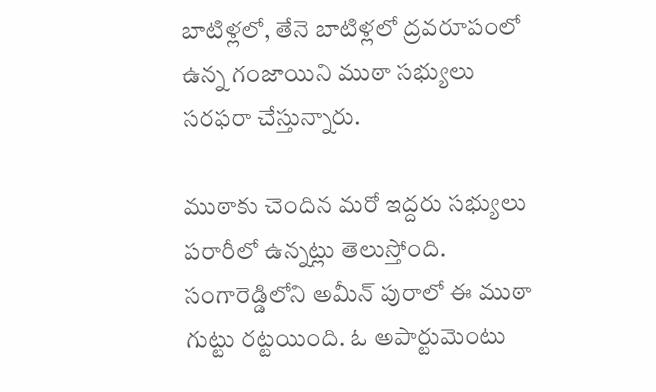బాటిళ్లలో, తేనె బాటిళ్లలో ద్రవరూపంలో ఉన్న గంజాయిని ముఠా సభ్యులు సరఫరా చేస్తున్నారు.

ముఠాకు చెందిన మరో ఇద్దరు సభ్యులు పరారీలో ఉన్నట్లు తెలుస్తోంది.  సంగారెడ్డిలోని అమీన్ పురాలో ఈ ముఠా గుట్టు రట్టయింది. ఓ అపార్టుమెంటు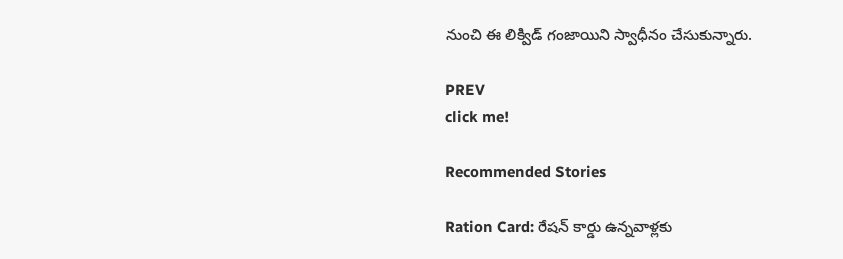నుంచి ఈ లిక్విడ్ గంజాయిని స్వాధీనం చేసుకున్నారు.

PREV
click me!

Recommended Stories

Ration Card: రేషన్ కార్డు ఉన్నవాళ్లకు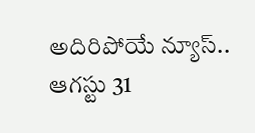అదిరిపోయే న్యూస్.. ఆగస్టు 31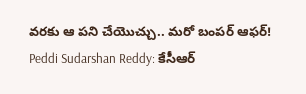వరకు ఆ పని చేయొచ్చు.. మరో బంపర్ ఆఫర్!
Peddi Sudarshan Reddy: కేసీఆర్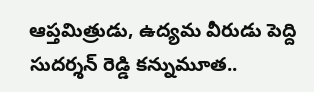ఆప్తమిత్రుడు, ఉద్యమ వీరుడు పెద్ది సుదర్శన్ రెడ్డి కన్నుమూత..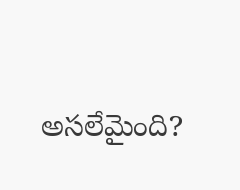అసలేమైంది?